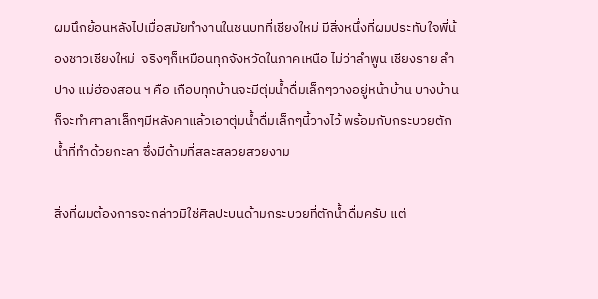ผมนึกย้อนหลังไปเมื่อสมัยทำงานในชนบทที่เชียงใหม่ มีสิ่งหนึ่งที่ผมประทับใจพี่น้องชาวเชียงใหม่  จริงๆก็เหมือนทุกจังหวัดในภาคเหนือ ไม่ว่าลำพูน เชียงราย ลำปาง แม่ฮ่องสอน ฯ คือ เกือบทุกบ้านจะมีตุ่มน้ำดื่มเล็กๆวางอยู่หน้าบ้าน บางบ้านก็จะทำศาลาเล็กๆมีหลังคาแล้วเอาตุ่มน้ำดื่มเล็กๆนี้วางไว้ พร้อมกับกระบวยตักน้ำที่ทำด้วยกะลา ซึ่งมีด้ามที่สละสลวยสวยงาม

สิ่งที่ผมต้องการจะกล่าวมิใช่ศิลปะบนด้ามกระบวยที่ตักน้ำดื่มครับ แต่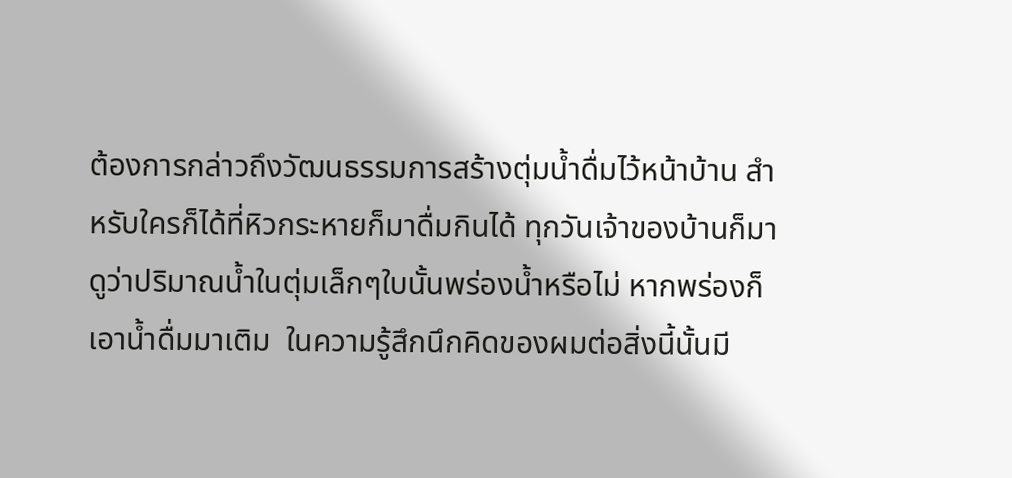ต้องการกล่าวถึงวัฒนธรรมการสร้างตุ่มน้ำดื่มไว้หน้าบ้าน สำหรับใครก็ได้ที่หิวกระหายก็มาดื่มกินได้ ทุกวันเจ้าของบ้านก็มาดูว่าปริมาณน้ำในตุ่มเล็กๆใบนั้นพร่องน้ำหรือไม่ หากพร่องก็เอาน้ำดื่มมาเติม  ในความรู้สึกนึกคิดของผมต่อสิ่งนี้นั้นมี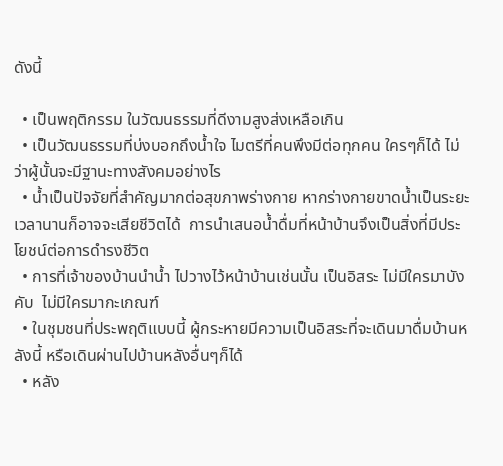ดังนี้

  • เป็นพฤติกรรม ในวัฒนธรรมที่ดีงามสูงส่งเหลือเกิน
  • เป็นวัฒนธรรมที่บ่งบอกถึงน้ำใจ ไมตรีที่คนพึงมีต่อทุกคน ใครๆก็ได้ ไม่ว่าผู้นั้นจะมีฐานะทางสังคมอย่างไร
  • น้ำเป็นปัจจัยที่สำคัญมากต่อสุขภาพร่างกาย หากร่างกายขาดน้ำเป็นระยะเวลานานก็อาจจะเสียชีวิตได้  การนำเสนอน้ำดื่มที่หน้าบ้านจึงเป็นสิ่งที่มีประโยชน์ต่อการดำรงชีวิต
  • การที่เจ้าของบ้านนำน้ำ ไปวางไว้หน้าบ้านเช่นนั้น เป็นอิสระ ไม่มีใครมาบังคับ  ไม่มีใครมากะเกณฑ์
  • ในชุมชนที่ประพฤติแบบนี้ ผู้กระหายมีความเป็นอิสระที่จะเดินมาดื่มบ้านหลังนี้ หรือเดินผ่านไปบ้านหลังอื่นๆก็ได้
  • หลัง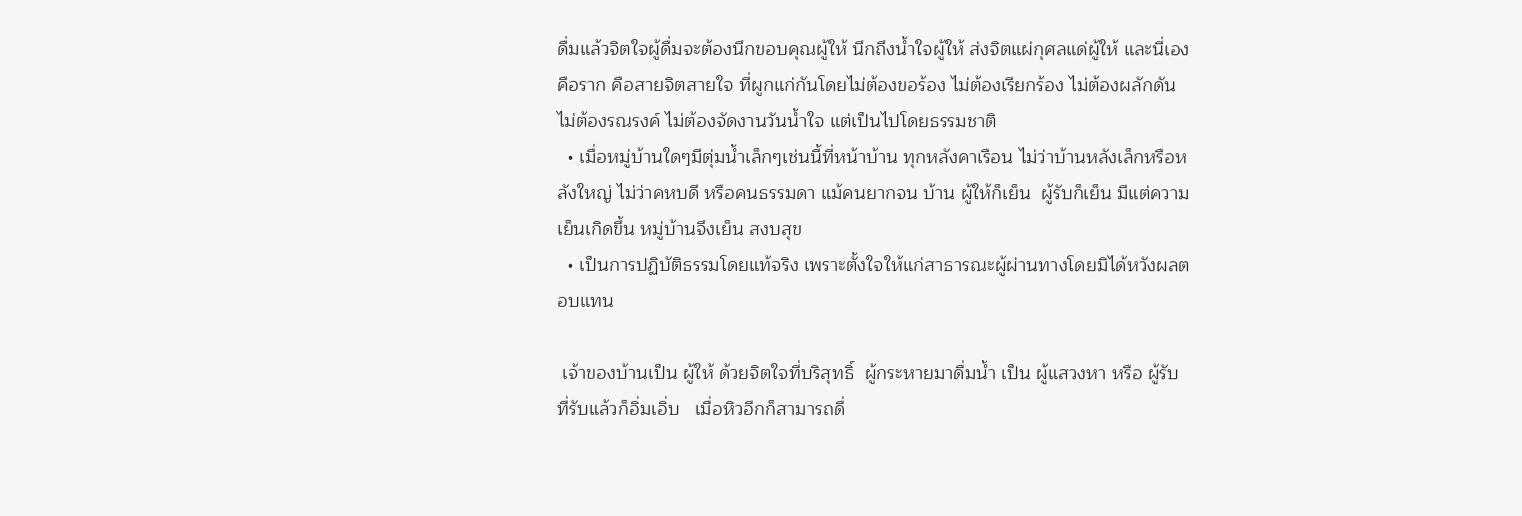ดื่มแล้วจิตใจผู้ดื่มจะต้องนึกขอบคุณผู้ให้ นึกถึงน้ำใจผู้ให้ ส่งจิตแผ่กุศลแด่ผู้ให้ และนี่เองคือราก คือสายจิตสายใจ ที่ผูกแก่กันโดยไม่ต้องขอร้อง ไม่ต้องเรียกร้อง ไม่ต้องผลักดัน ไม่ต้องรณรงค์ ไม่ต้องจัดงานวันน้ำใจ แต่เป็นไปโดยธรรมชาติ
  • เมื่อหมู่บ้านใดๆมีตุ่มน้ำเล็กๆเช่นนี้ที่หน้าบ้าน ทุกหลังคาเรือน ไม่ว่าบ้านหลังเล็กหรือหลังใหญ่ ไม่ว่าคหบดี หรือคนธรรมดา แม้คนยากจน บ้าน ผู้ให้ก็เย็น  ผู้รับก็เย็น มีแต่ความเย็นเกิดขึ้น หมู่บ้านจึงเย็น สงบสุข
  • เป็นการปฏิบัติธรรมโดยแท้จริง เพราะตั้งใจให้แก่สาธารณะผู้ผ่านทางโดยมิได้หวังผลตอบแทน

 เจ้าของบ้านเป็น ผู้ให้ ด้วยจิตใจที่บริสุทธิ์  ผู้กระหายมาดื่มน้ำ เป็น ผู้แสวงหา หรือ ผู้รับ ที่รับแล้วก็อิ่มเอิ่บ   เมื่อหิวอีกก็สามารถดื่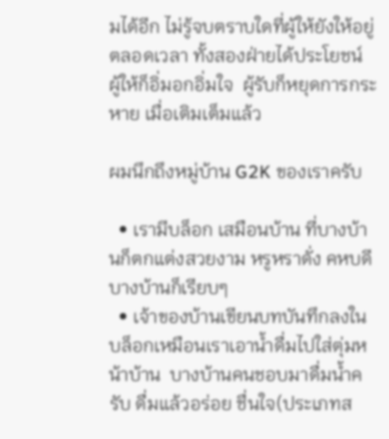มได้อีก ไม่รู้จบตราบใดที่ผู้ให้ยังให้อยู่ตลอดเวลา ทั้งสองฝ่ายได้ประโยชน์ ผู้ให้ก็อิ่มอกอิ่มใจ  ผู้รับก็หยุดการกระหาย เมื่อเติมเต็มแล้ว

ผมนึกถึงหมู่บ้าน G2K ของเราครับ

  • เรามีบล็อก เสมือนบ้าน ที่บางบ้านก็ตกแต่งสวยงาม หรูหราดั่ง คหบดี บางบ้านก็เรียบๆ
  • เจ้าของบ้านเขียนบทบันทึกลงในบล็อกเหมือนเราเอาน้ำดื่มไปใส่ตุ่มหน้าบ้าน  บางบ้านคนชอบมาดื่มน้ำครับ ดื่มแล้วอร่อย ชื่นใจ(ประเภทส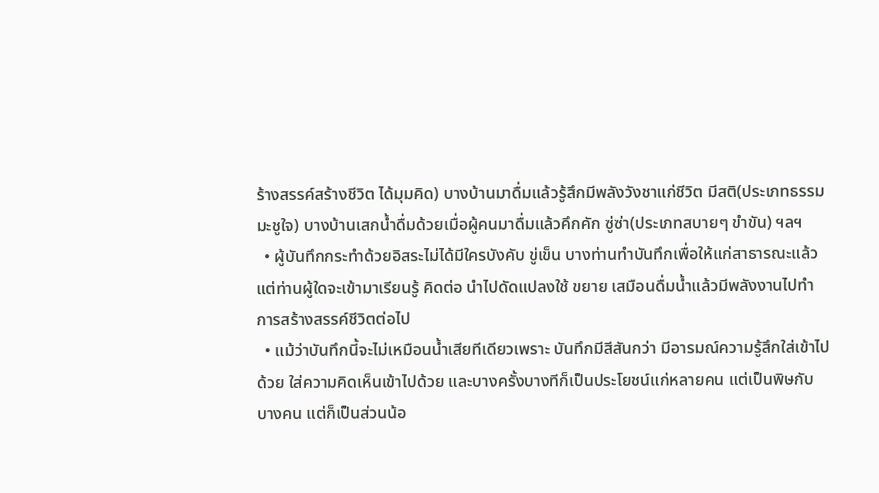ร้างสรรค์สร้างชีวิต ได้มุมคิด) บางบ้านมาดื่มแล้วรู้สึกมีพลังวังชาแก่ชีวิต มีสติ(ประเภทธรรมมะชูใจ) บางบ้านเสกน้ำดื่มด้วยเมื่อผู้คนมาดื่มแล้วคึกคัก ซู่ซ่า(ประเภทสบายๆ ขำขัน) ฯลฯ
  • ผู้บันทึกกระทำด้วยอิสระไม่ได้มีใครบังคับ ขู่เข็น บางท่านทำบันทึกเพื่อให้แก่สาธารณะแล้วแต่ท่านผู้ใดจะเข้ามาเรียนรู้ คิดต่อ นำไปดัดแปลงใช้ ขยาย เสมือนดื่มน้ำแล้วมีพลังงานไปทำการสร้างสรรค์ชีวิตต่อไป
  • แม้ว่าบันทึกนี้จะไม่เหมือนน้ำเสียทีเดียวเพราะ บันทึกมีสีสันกว่า มีอารมณ์ความรู้สึกใส่เข้าไปด้วย ใส่ความคิดเห็นเข้าไปด้วย และบางครั้งบางทีก็เป็นประโยชน์แก่หลายคน แต่เป็นพิษกับบางคน แต่ก็เป็นส่วนน้อ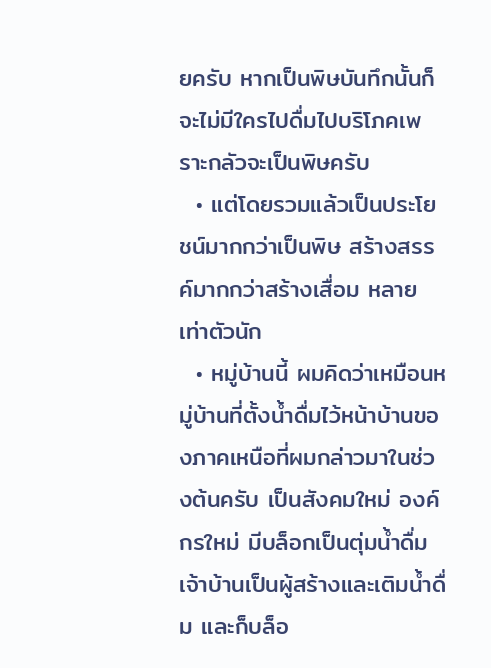ยครับ หากเป็นพิษบันทึกนั้นก็จะไม่มีใครไปดื่มไปบริโภคเพราะกลัวจะเป็นพิษครับ
  • แต่โดยรวมแล้วเป็นประโยชน์มากกว่าเป็นพิษ สร้างสรรค์มากกว่าสร้างเสื่อม หลายเท่าตัวนัก
  • หมู่บ้านนี้ ผมคิดว่าเหมือนหมู่บ้านที่ตั้งน้ำดื่มไว้หน้าบ้านของภาคเหนือที่ผมกล่าวมาในช่วงต้นครับ เป็นสังคมใหม่ องค์กรใหม่ มีบล็อกเป็นตุ่มน้ำดื่ม เจ้าบ้านเป็นผู้สร้างและเติมน้ำดื่ม และก็บล็อ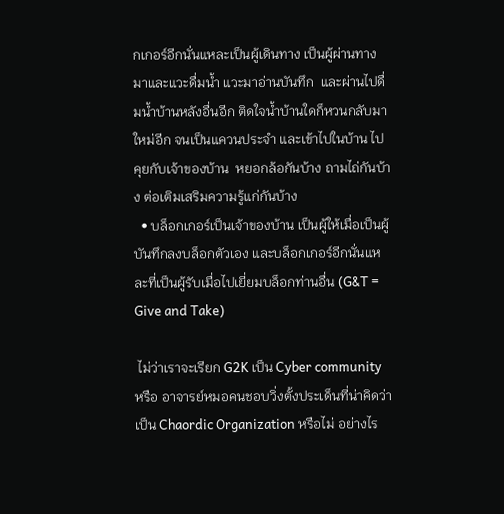กเกอร์อีกนั่นแหละเป็นผู้เดินทาง เป็นผู้ผ่านทางมาและแวะดื่มน้ำ แวะมาอ่านบันทึก  และผ่านไปดื่มน้ำบ้านหลังอื่นอีก ติดใจน้ำบ้านใดก็หวนกลับมาใหม่อีก จนเป็นแควนประจำ และเข้าไปในบ้าน ไปคุยกับเจ้าของบ้าน  หยอกล้อกันบ้าง ถามไถ่กันบ้าง ต่อเติมเสริมความรู้แก่กันบ้าง
  • บล็อกเกอร์เป็นเจ้าของบ้าน เป็นผู้ให้เมื่อเป็นผู้บันทึกลงบล็อกตัวเอง และบล็อกเกอร์อีกนั่นแหละที่เป็นผู้รับเมื่อไปเยี่ยมบล็อกท่านอื่น (G&T = Give and Take)

 ไม่ว่าเราจะเรียก G2K เป็น Cyber community หรือ อาจารย์หมอคนชอบวิ่งตั้งประเด็นที่น่าคิดว่าเป็น Chaordic Organization หรือไม่ อย่างไร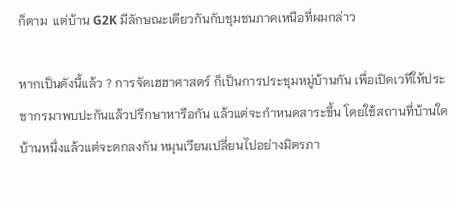ก็ตาม  แต่บ้าน G2K มีลักษณะเดียวกันกับชุมชนภาคเหนือที่ผมกล่าว

หากเป็นดังนี้แล้ว ? การจัดเฮฮาศาสตร์ ก็เป็นการประชุมหมู่บ้านกัน เพื่อเปิดเวทีให้ประชากรมาพบปะกันแล้วปรึกษาหารือกัน แล้วแต่จะกำหนดสาระขึ้น โดยใช้สถานที่บ้านใดบ้านหนึ่งแล้วแต่จะตกลงกัน หมุนเวียนเปลี่ยนไปอย่างมิตรภา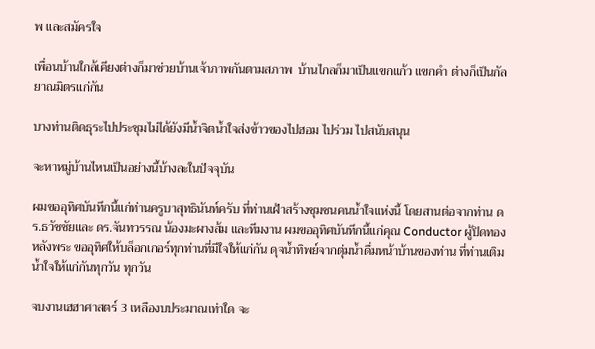พ และสมัครใจ

เพื่อนบ้านใกล้เคียงต่างก็มาช่วยบ้านเจ้าภาพกันตามสภาพ  บ้านไกลก็มาเป็นแขกแก้ว แขกคำ ต่างก็เป็นกัลยาณมิตรแก่กัน

บางท่านติดธุระไปประชุมไม่ได้ยังมีน้ำจิตน้ำใจส่งข้าวของไปฮอม ไปร่วม ไปสนับสนุน

จะหาหมู่บ้านไหนเป็นอย่างนี้บ้างละในปัจจุบัน

ผมขออุทิศบันทึกนี้แก่ท่านครูบาสุทธินันท์ครับ ที่ท่านเฝ้าสร้างชุมชนคนน้ำใจแห่งนี้ โดยสานต่อจากท่าน ดร.ธวัชชัยและ ดร.จันทวรรณ น้องมะผางส้ม และทีมงาน ผมขออุทิศบันทึกนี้แก่คุณ Conductor ผู้ปิดทองหลังพระ ขออุทิศให้บล็อกเกอร์ทุกท่านที่มีใจให้แก่กัน ดุจน้ำทิพย์จากตุ่มน้ำดื่มหน้าบ้านของท่าน ที่ท่านเติมน้ำใจให้แก่กันทุกวัน ทุกวัน

จบงานเฮฮาศาสตร์ 3 เหลืองบประมาณเท่าใด จะ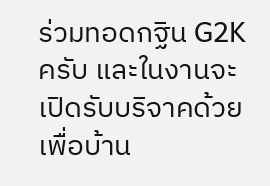ร่วมทอดกฐิน G2K ครับ และในงานจะเปิดรับบริจาคด้วย เพื่อบ้าน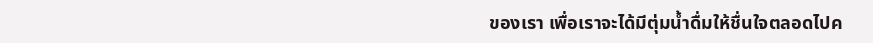ของเรา เพื่อเราจะได้มีตุ่มน้ำดื่มให้ชื่นใจตลอดไปค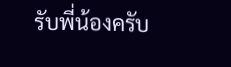รับพี่น้องครับ